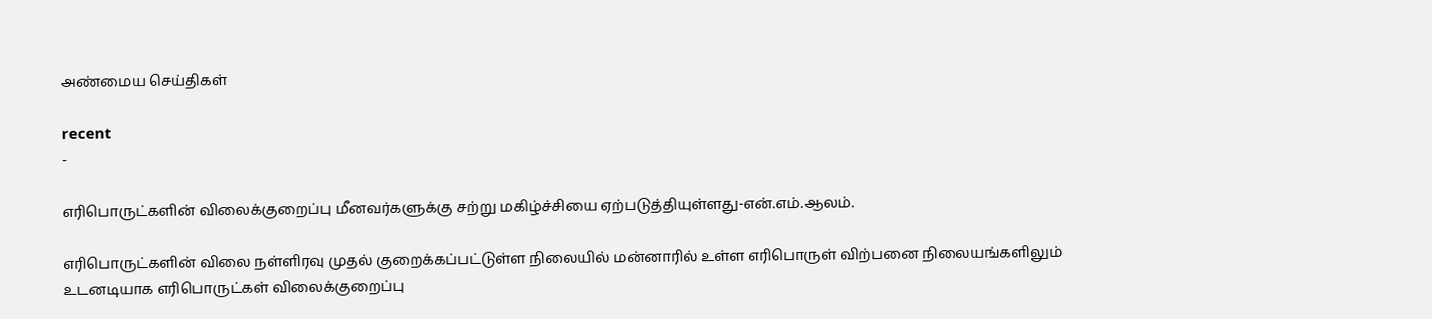அண்மைய செய்திகள்

recent
-

எரிபொருட்களின் விலைக்குறைப்பு மீனவர்களுக்கு சற்று மகிழ்ச்சியை ஏற்படுத்தியுள்ளது-என்.எம்.ஆலம்.

எரிபொருட்களின் விலை நள்ளிரவு முதல் குறைக்கப்பட்டுள்ள நிலையில் மன்னாரில் உள்ள எரிபொருள் விற்பனை நிலையங்களிலும் உடனடியாக எரிபொருட்கள் விலைக்குறைப்பு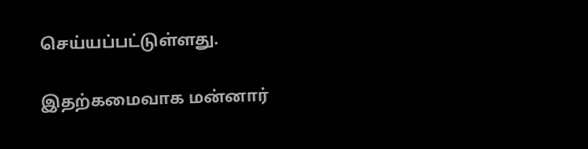செய்யப்பட்டுள்ளது.

இதற்கமைவாக மன்னார்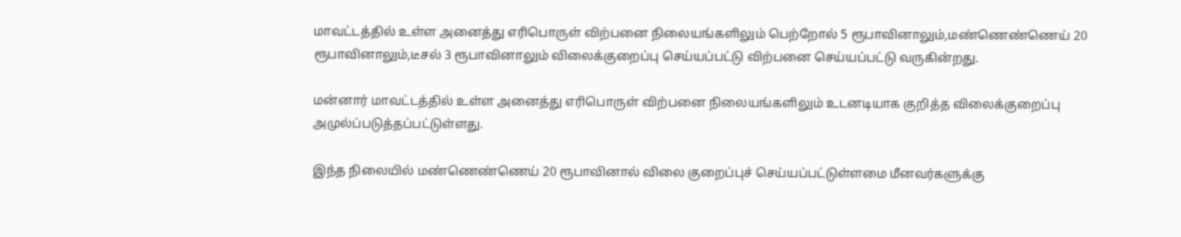மாவட்டத்தில் உள்ள அனைத்து எரிபொருள் விற்பனை நிலையங்களிலும் பெற்றோல் 5 ரூபாவினாலும்,மண்ணெண்ணெய் 20 ரூபாவினாலும்,டீசல் 3 ரூபாவினாலும் விலைக்குறைப்பு செய்யப்பட்டு விற்பனை செய்யப்பட்டு வருகின்றது.

மன்னார் மாவட்டத்தில் உள்ள அனைத்து எரிபொருள் விற்பனை நிலையங்களிலும் உடனடியாக குறித்த விலைக்குறைப்பு அமுல்ப்படுத்தப்பட்டுள்ளது.

இந்த நிலையில் மண்ணெண்ணெய் 20 ரூபாவினால் விலை குறைப்புச் செய்யப்பட்டுள்ளமை மீனவர்களுக்கு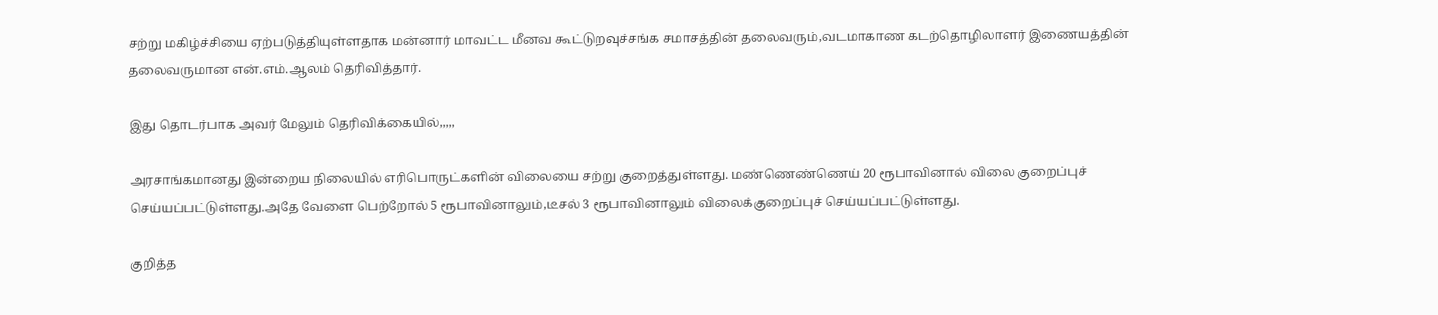சற்று மகிழ்ச்சியை ஏற்படுத்தியுள்ளதாக மன்னார் மாவட்ட மீனவ கூட்டுறவுச்சங்க சமாசத்தின் தலைவரும்,வடமாகாண கடற்தொழிலாளர் இணையத்தின் தலைவருமான என்.எம்.ஆலம் தெரிவித்தார்.

இது தொடர்பாக அவர் மேலும் தெரிவிக்கையில்,,,,,

அரசாங்கமானது இன்றைய நிலையில் எரிபொருட்களின் விலையை சற்று குறைத்துள்ளது. மண்ணெண்ணெய் 20 ரூபாவினால் விலை குறைப்புச் செய்யப்பட்டுள்ளது.அதே வேளை பெற்றோல் 5 ரூபாவினாலும்,டீசல் 3 ரூபாவினாலும் விலைக்குறைப்புச் செய்யப்பட்டுள்ளது.

குறித்த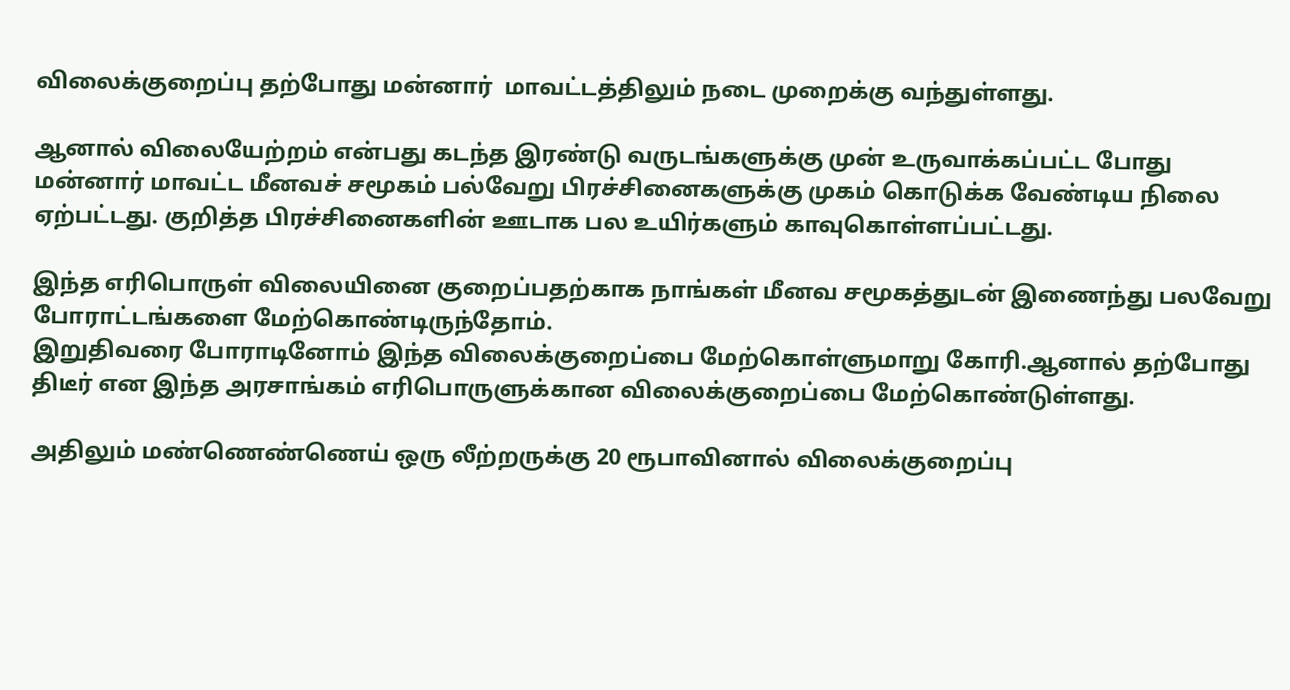விலைக்குறைப்பு தற்போது மன்னார்  மாவட்டத்திலும் நடை முறைக்கு வந்துள்ளது.

ஆனால் விலையேற்றம் என்பது கடந்த இரண்டு வருடங்களுக்கு முன் உருவாக்கப்பட்ட போது மன்னார் மாவட்ட மீனவச் சமூகம் பல்வேறு பிரச்சினைகளுக்கு முகம் கொடுக்க வேண்டிய நிலை ஏற்பட்டது. குறித்த பிரச்சினைகளின் ஊடாக பல உயிர்களும் காவுகொள்ளப்பட்டது.

இந்த எரிபொருள் விலையினை குறைப்பதற்காக நாங்கள் மீனவ சமூகத்துடன் இணைந்து பலவேறு போராட்டங்களை மேற்கொண்டிருந்தோம்.
இறுதிவரை போராடினோம் இந்த விலைக்குறைப்பை மேற்கொள்ளுமாறு கோரி.ஆனால் தற்போது திடீர் என இந்த அரசாங்கம் எரிபொருளுக்கான விலைக்குறைப்பை மேற்கொண்டுள்ளது.

அதிலும் மண்ணெண்ணெய் ஒரு லீற்றருக்கு 20 ரூபாவினால் விலைக்குறைப்பு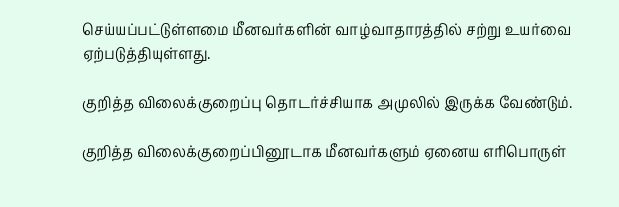செய்யப்பட்டுள்ளமை மீனவர்களின் வாழ்வாதாரத்தில் சற்று உயர்வை ஏற்படுத்தியுள்ளது.

குறித்த விலைக்குறைப்பு தொடர்ச்சியாக அமுலில் இருக்க வேண்டும்.

குறித்த விலைக்குறைப்பினூடாக மீனவர்களும் ஏனைய எரிபொருள்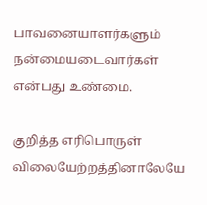பாவனையாளர்களும் நன்மையடைவார்கள் என்பது உண்மை.

குறித்த எரிபொருள் விலையேற்றத்தினாலேயே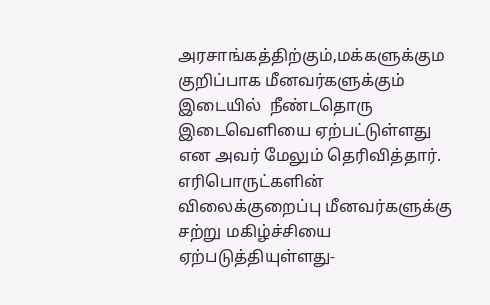அரசாங்கத்திற்கும்,மக்களுக்கும குறிப்பாக மீனவர்களுக்கும் இடையில்  நீண்டதொரு இடைவெளியை ஏற்பட்டுள்ளது என அவர் மேலும் தெரிவித்தார்.
எரிபொருட்களின் விலைக்குறைப்பு மீனவர்களுக்கு சற்று மகிழ்ச்சியை ஏற்படுத்தியுள்ளது-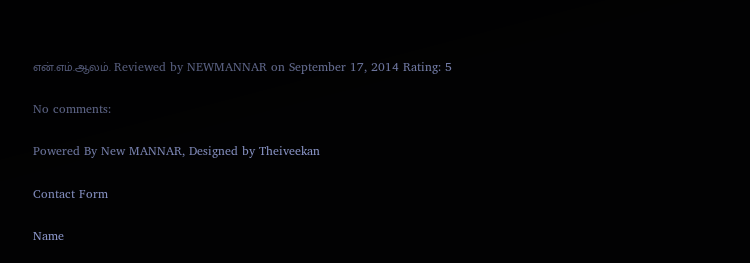என்.எம்.ஆலம். Reviewed by NEWMANNAR on September 17, 2014 Rating: 5

No comments:

Powered By New MANNAR, Designed by Theiveekan

Contact Form

Name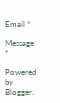Email *

Message *

Powered by Blogger.